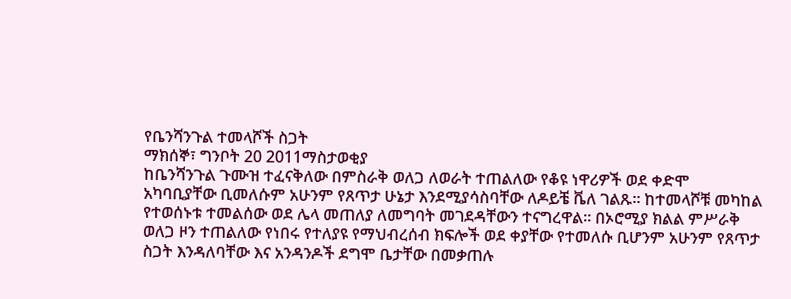የቤንሻንጉል ተመላሾች ስጋት
ማክሰኞ፣ ግንቦት 20 2011ማስታወቂያ
ከቤንሻንጉል ጉሙዝ ተፈናቅለው በምስራቅ ወለጋ ለወራት ተጠልለው የቆዩ ነዋሪዎች ወደ ቀድሞ አካባቢያቸው ቢመለሱም አሁንም የጸጥታ ሁኔታ እንደሚያሳስባቸው ለዶይቼ ቬለ ገልጹ። ከተመላሾቹ መካከል የተወሰኑቱ ተመልሰው ወደ ሌላ መጠለያ ለመግባት መገደዳቸውን ተናግረዋል። በኦሮሚያ ክልል ምሥራቅ ወለጋ ዞን ተጠልለው የነበሩ የተለያዩ የማህብረሰብ ክፍሎች ወደ ቀያቸው የተመለሱ ቢሆንም አሁንም የጸጥታ ስጋት እንዳለባቸው እና አንዳንዶች ደግሞ ቤታቸው በመቃጠሉ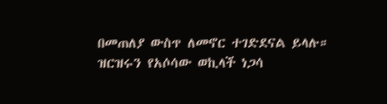በመጠለያ ውስጥ ለመኖር ተገድደናል ይላሉ። ዝርዝሩን የአሶሳው ወኪላች ነጋሳ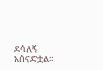ደሳለኝ አሰናድቷል።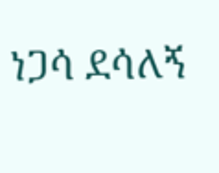ነጋሳ ደሳለኝ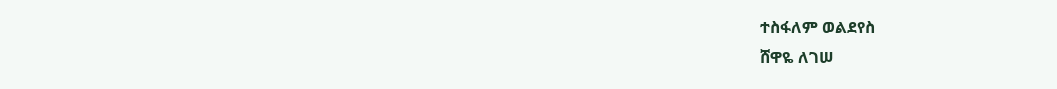ተስፋለም ወልደየስ
ሸዋዬ ለገሠ